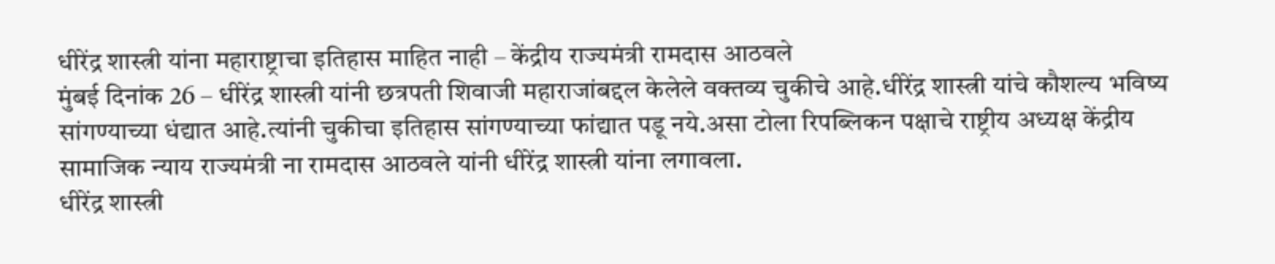धीरेंद्र शास्त्री यांना महाराष्ट्राचा इतिहास माहित नाही – केंद्रीय राज्यमंत्री रामदास आठवले
मुंबई दिनांक 26 – धीरेंद्र शास्त्री यांनी छत्रपती शिवाजी महाराजांबद्दल केलेले वक्तव्य चुकीचे आहे.धीरेंद्र शास्त्री यांचे कौशल्य भविष्य सांगण्याच्या धंद्यात आहे.त्यांनी चुकीचा इतिहास सांगण्याच्या फांद्यात पडू नये.असा टोला रिपब्लिकन पक्षाचे राष्ट्रीय अध्यक्ष केंद्रीय सामाजिक न्याय राज्यमंत्री ना रामदास आठवले यांनी धीरेंद्र शास्त्री यांना लगावला.
धीरेंद्र शास्त्री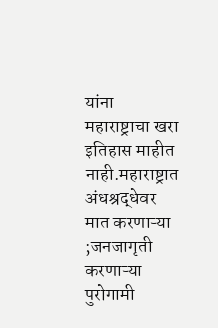यांना महाराष्ट्राचा खरा इतिहास माहीत नाही.महाराष्ट्रात अंधश्रद्धेवर मात करणाऱ्या ;जनजागृती करणाऱ्या पुरोगामी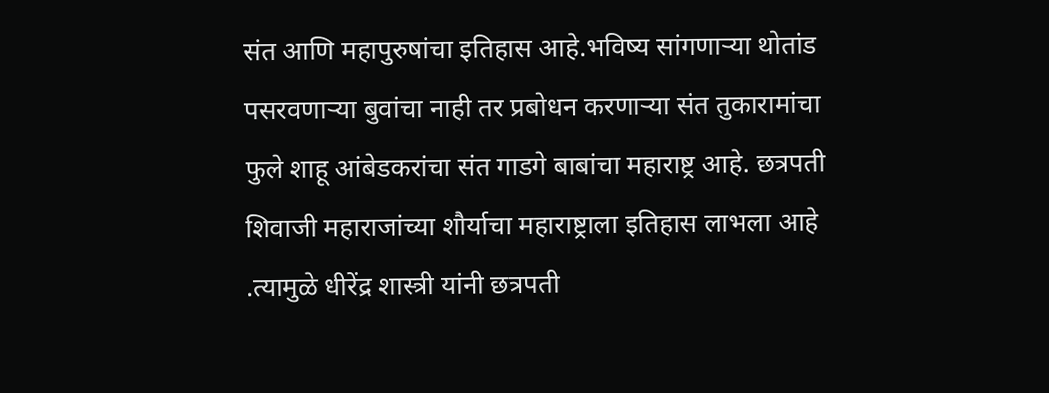संत आणि महापुरुषांचा इतिहास आहे.भविष्य सांगणाऱ्या थोतांड पसरवणाऱ्या बुवांचा नाही तर प्रबोधन करणाऱ्या संत तुकारामांचा फुले शाहू आंबेडकरांचा संत गाडगे बाबांचा महाराष्ट्र आहे. छत्रपती शिवाजी महाराजांच्या शौर्याचा महाराष्ट्राला इतिहास लाभला आहे .त्यामुळे धीरेंद्र शास्त्री यांनी छत्रपती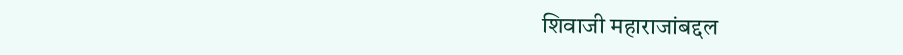शिवाजी महाराजांबद्दल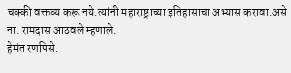चक्की वक्तव्य करू नये.त्यांनी महाराष्ट्राच्या इतिहासाचा अभ्यास करावा.असे ना. रामदास आठवले म्हणाले.
हेमंत रणपिसे.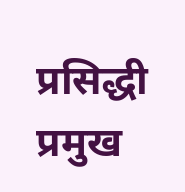प्रसिद्धी प्रमुख